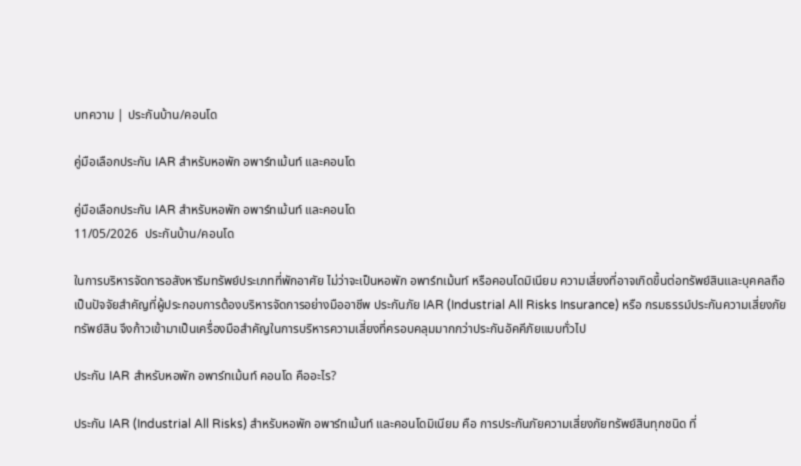บทความ | ประกันบ้าน/คอนโด

คู่มือเลือกประกัน IAR สำหรับหอพัก อพาร์ทเม้นท์ และคอนโด

คู่มือเลือกประกัน IAR สำหรับหอพัก อพาร์ทเม้นท์ และคอนโด
11/05/2026  ประกันบ้าน/คอนโด

ในการบริหารจัดการอสังหาริมทรัพย์ประเภทที่พักอาศัย ไม่ว่าจะเป็นหอพัก อพาร์ทเม้นท์ หรือคอนโดมิเนียม ความเสี่ยงที่อาจเกิดขึ้นต่อทรัพย์สินและบุคคลถือเป็นปัจจัยสำคัญที่ผู้ประกอบการต้องบริหารจัดการอย่างมืออาชีพ ประกันภัย IAR (Industrial All Risks Insurance) หรือ กรมธรรม์ประกันความเสี่ยงภัยทรัพย์สิน จึงก้าวเข้ามาเป็นเครื่องมือสำคัญในการบริหารความเสี่ยงที่ครอบคลุมมากกว่าประกันอัคคีภัยแบบทั่วไป

ประกัน IAR สำหรับหอพัก อพาร์ทเม้นท์ คอนโด คืออะไร?

ประกัน IAR (Industrial All Risks) สำหรับหอพัก อพาร์ทเม้นท์ และคอนโดมิเนียม คือ การประกันภัยความเสี่ยงภัยทรัพย์สินทุกชนิด ที่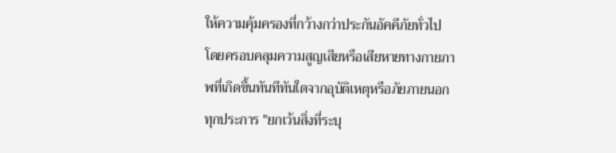ให้ความคุ้มครองที่กว้างกว่าประกันอัคคีภัยทั่วไป โดยครอบคลุมความสูญเสียหรือเสียหายทางกายภาพที่เกิดขึ้นทันทีทันใดจากอุบัติเหตุหรือภัยภายนอกทุกประการ "ยกเว้นสิ่งที่ระบุ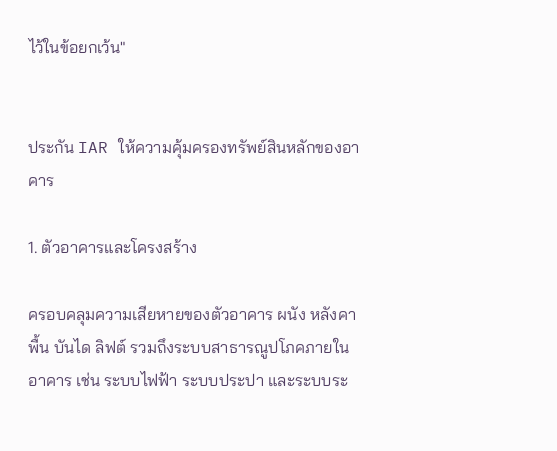ไว้ในข้อยกเว้น"


ประกัน IAR ให้ความคุ้มครองทรัพย์สินหลักของอาคาร

1. ตัวอาคารและโครงสร้าง

ครอบคลุมความเสียหายของตัวอาคาร ผนัง หลังคา พื้น บันได ลิฟต์ รวมถึงระบบสาธารณูปโภคภายในอาคาร เช่น ระบบไฟฟ้า ระบบประปา และระบบระ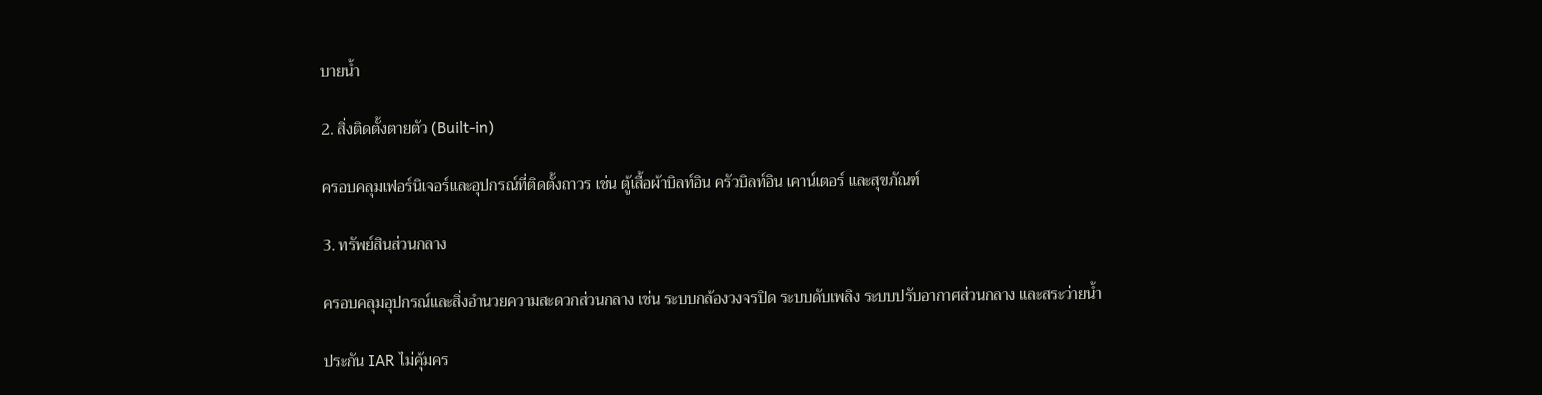บายน้ำ

2. สิ่งติดตั้งตายตัว (Built-in)

ครอบคลุมเฟอร์นิเจอร์และอุปกรณ์ที่ติดตั้งถาวร เช่น ตู้เสื้อผ้าบิลท์อิน ครัวบิลท์อิน เคาน์เตอร์ และสุขภัณฑ์

3. ทรัพย์สินส่วนกลาง

ครอบคลุมอุปกรณ์และสิ่งอำนวยความสะดวกส่วนกลาง เช่น ระบบกล้องวงจรปิด ระบบดับเพลิง ระบบปรับอากาศส่วนกลาง และสระว่ายน้ำ

ประกัน IAR ไม่คุ้มคร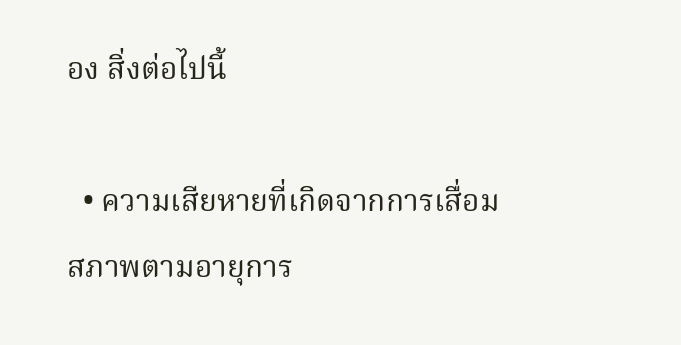อง สิ่งต่อไปนี้

  • ความเสียหายที่เกิดจากการเสื่อมสภาพตามอายุการ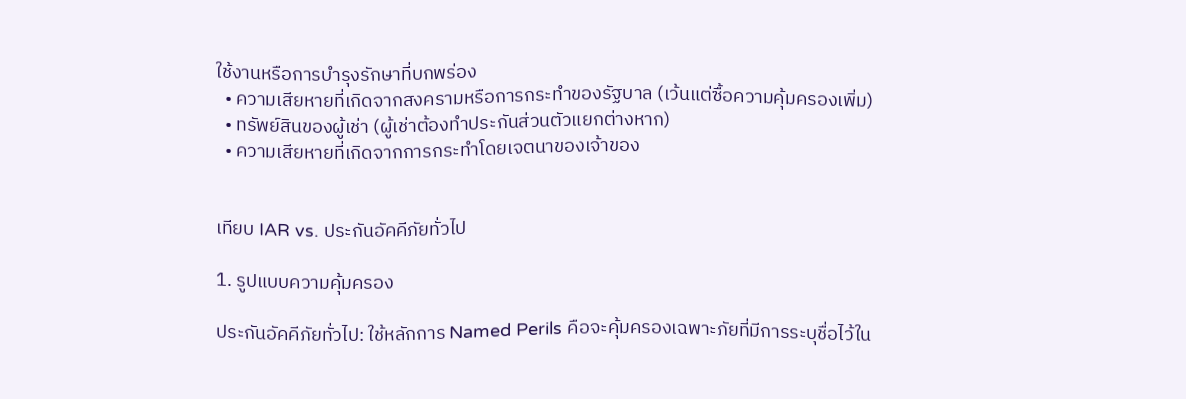ใช้งานหรือการบำรุงรักษาที่บกพร่อง
  • ความเสียหายที่เกิดจากสงครามหรือการกระทำของรัฐบาล (เว้นแต่ซื้อความคุ้มครองเพิ่ม)
  • ทรัพย์สินของผู้เช่า (ผู้เช่าต้องทำประกันส่วนตัวแยกต่างหาก)
  • ความเสียหายที่เกิดจากการกระทำโดยเจตนาของเจ้าของ


เทียบ IAR vs. ประกันอัคคีภัยทั่วไป

1. รูปแบบความคุ้มครอง

ประกันอัคคีภัยทั่วไป: ใช้หลักการ Named Perils คือจะคุ้มครองเฉพาะภัยที่มีการระบุชื่อไว้ใน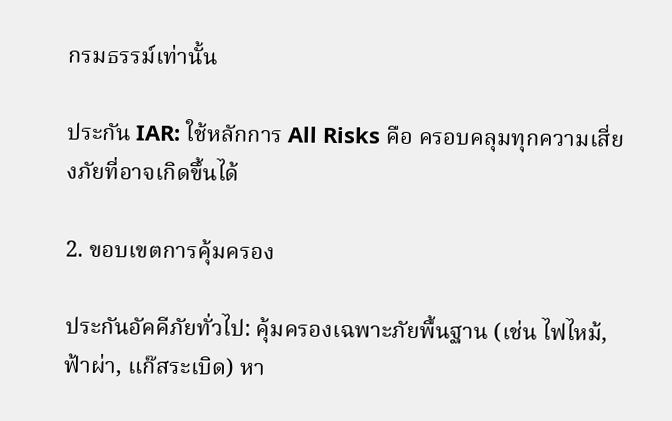กรมธรรม์เท่านั้น

ประกัน IAR: ใช้หลักการ All Risks คือ ครอบคลุมทุกความเสี่ยงภัยที่อาจเกิดขึ้นได้

2. ขอบเขตการคุ้มครอง

ประกันอัคคีภัยทั่วไป: คุ้มครองเฉพาะภัยพื้นฐาน (เช่น ไฟไหม้, ฟ้าผ่า, แก๊สระเบิด) หา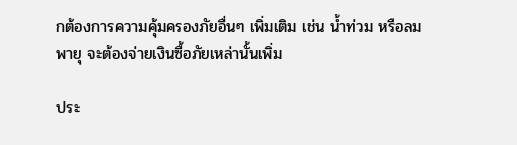กต้องการความคุ้มครองภัยอื่นๆ เพิ่มเติม เช่น น้ำท่วม หรือลมพายุ จะต้องจ่ายเงินซื้อภัยเหล่านั้นเพิ่ม

ประ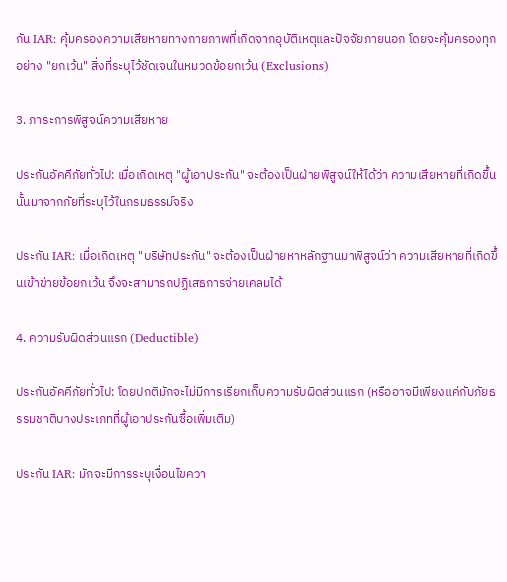กัน IAR: คุ้มครองความเสียหายทางกายภาพที่เกิดจากอุบัติเหตุและปัจจัยภายนอก โดยจะคุ้มครองทุกอย่าง "ยกเว้น" สิ่งที่ระบุไว้ชัดเจนในหมวดข้อยกเว้น (Exclusions)

3. ภาระการพิสูจน์ความเสียหาย

ประกันอัคคีภัยทั่วไป: เมื่อเกิดเหตุ "ผู้เอาประกัน" จะต้องเป็นฝ่ายพิสูจน์ให้ได้ว่า ความเสียหายที่เกิดขึ้นนั้นมาจากภัยที่ระบุไว้ในกรมธรรม์จริง

ประกัน IAR: เมื่อเกิดเหตุ "บริษัทประกัน" จะต้องเป็นฝ่ายหาหลักฐานมาพิสูจน์ว่า ความเสียหายที่เกิดขึ้นเข้าข่ายข้อยกเว้น จึงจะสามารถปฏิเสธการจ่ายเคลมได้

4. ความรับผิดส่วนแรก (Deductible)

ประกันอัคคีภัยทั่วไป: โดยปกติมักจะไม่มีการเรียกเก็บความรับผิดส่วนแรก (หรืออาจมีเพียงแค่กับภัยธรรมชาติบางประเภทที่ผู้เอาประกันซื้อเพิ่มเติม)

ประกัน IAR: มักจะมีการระบุเงื่อนไขควา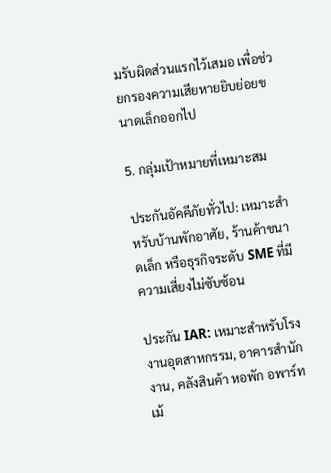มรับผิดส่วนแรกไว้เสมอ เพื่อช่วยกรองความเสียหายยิบย่อยขนาดเล็กออกไป

5. กลุ่มเป้าหมายที่เหมาะสม

ประกันอัคคีภัยทั่วไป: เหมาะสำหรับบ้านพักอาศัย, ร้านค้าขนาดเล็ก หรือธุรกิจระดับ SME ที่มีความเสี่ยงไม่ซับซ้อน

ประกัน IAR: เหมาะสำหรับโรงงานอุตสาหกรรม, อาคารสำนักงาน, คลังสินค้า หอพัก อพาร์ทเม้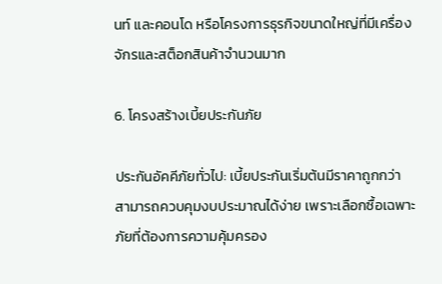นท์ และคอนโด หรือโครงการธุรกิจขนาดใหญ่ที่มีเครื่องจักรและสต็อกสินค้าจำนวนมาก

6. โครงสร้างเบี้ยประกันภัย

ประกันอัคคีภัยทั่วไป: เบี้ยประกันเริ่มต้นมีราคาถูกกว่า สามารถควบคุมงบประมาณได้ง่าย เพราะเลือกซื้อเฉพาะภัยที่ต้องการความคุ้มครอง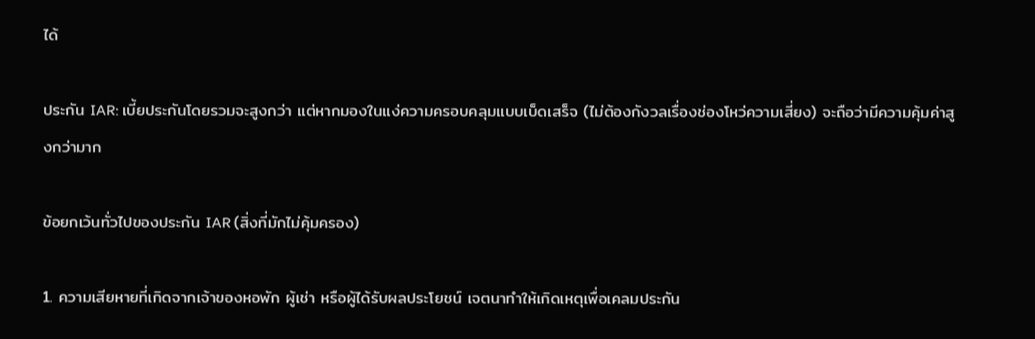ได้

ประกัน IAR: เบี้ยประกันโดยรวมจะสูงกว่า แต่หากมองในแง่ความครอบคลุมแบบเบ็ดเสร็จ (ไม่ต้องกังวลเรื่องช่องโหว่ความเสี่ยง) จะถือว่ามีความคุ้มค่าสูงกว่ามาก

ข้อยกเว้นทั่วไปของประกัน IAR (สิ่งที่มักไม่คุ้มครอง)

1. ความเสียหายที่เกิดจากเจ้าของหอพัก ผู้เช่า หรือผู้ได้รับผลประโยชน์ เจตนาทำให้เกิดเหตุเพื่อเคลมประกัน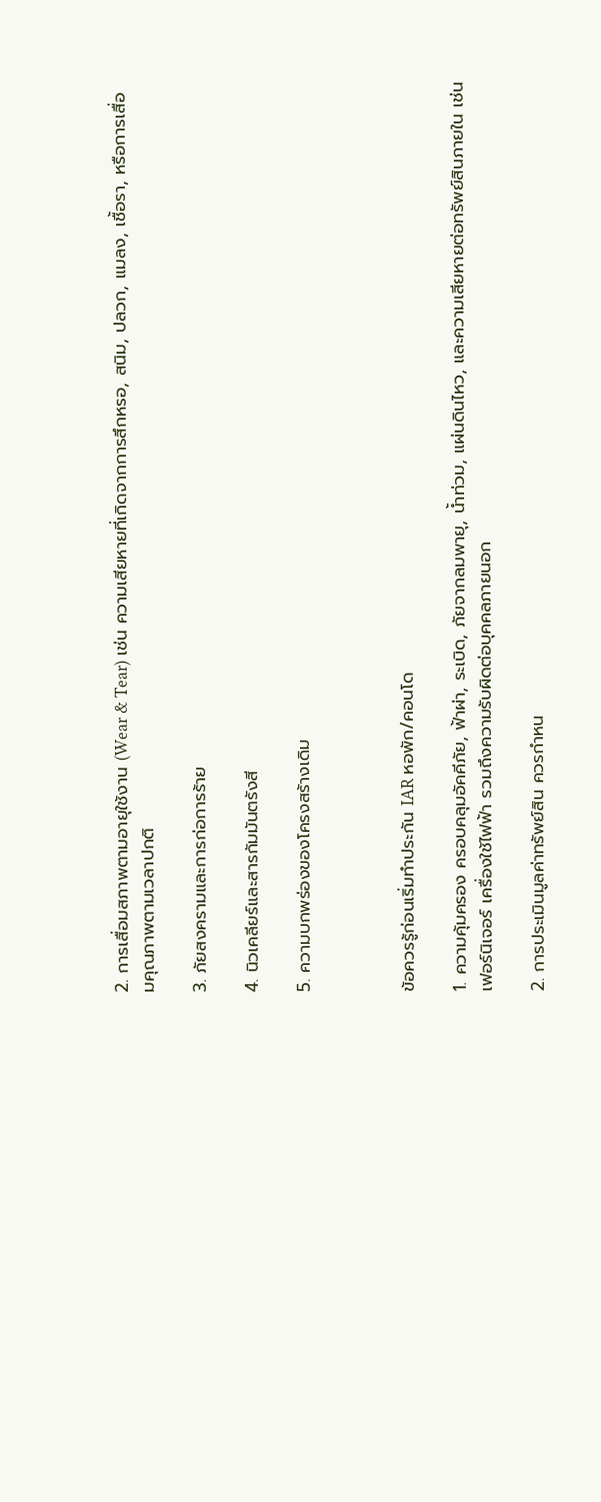2. การเสื่อมสภาพตามอายุใช้งาน (Wear & Tear) เช่น ความเสียหายที่เกิดจากการสึกหรอ, สนิม, ปลวก, แมลง, เชื้อรา, หรือการเสื่อมคุณภาพตามเวลาปกติ

3. ภัยสงครามและการก่อการร้าย

4. นิวเคลียร์และสารกัมมันตรังสี

5. ความบกพร่องของโครงสร้างเดิม



ข้อควรรู้ก่อนเริ่มทำประกัน IAR หอพัก/คอนโด

1. ความคุ้มครอง ครอบคลุมอัคคีภัย, ฟ้าผ่า, ระเบิด, ภัยจากลมพายุ, น้ำท่วม, แผ่นดินไหว, และความเสียหายต่อทรัพย์สินภายใน เช่น เฟอร์นิเจอร์ เครื่องใช้ไฟฟ้า รวมถึงความรับผิดต่อบุคคลภายนอก

2. การประเมินมูลค่าทรัพย์สิน ควรกำหน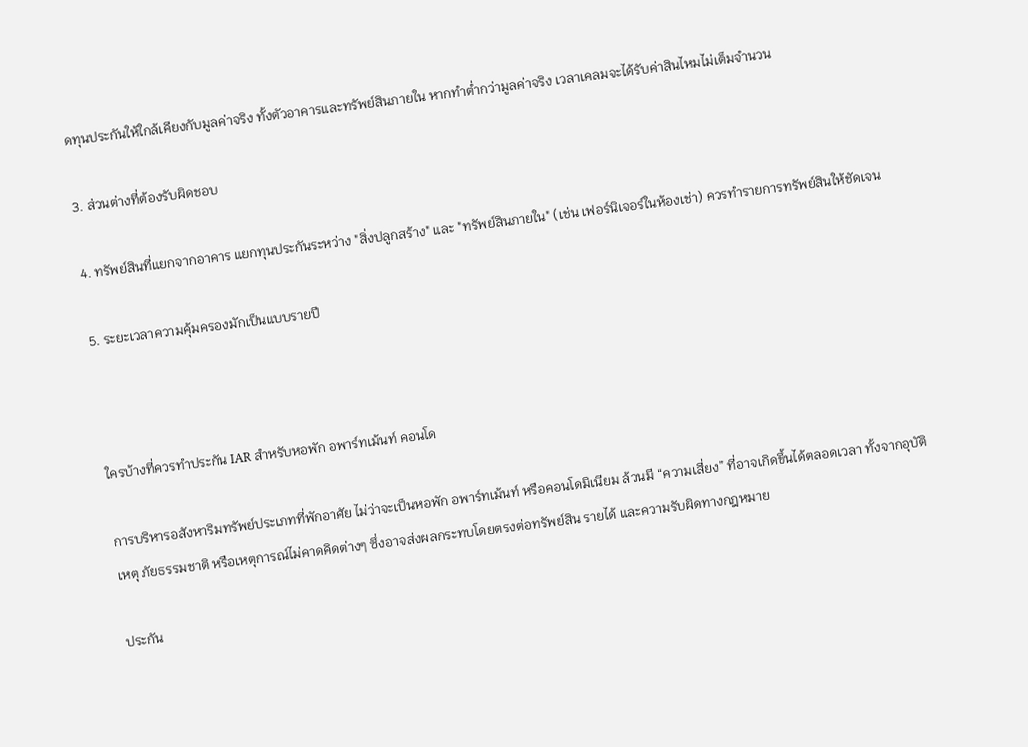ดทุนประกันให้ใกล้เคียงกับมูลค่าจริง ทั้งตัวอาคารและทรัพย์สินภายใน หากทำต่ำกว่ามูลค่าจริง เวลาเคลมจะได้รับค่าสินไหมไม่เต็มจำนวน

3. ส่วนต่างที่ต้องรับผิดชอบ

4. ทรัพย์สินที่แยกจากอาคาร แยกทุนประกันระหว่าง "สิ่งปลูกสร้าง" และ "ทรัพย์สินภายใน" (เช่น เฟอร์นิเจอร์ในห้องเช่า) ควรทำรายการทรัพย์สินให้ชัดเจน

5. ระยะเวลาความคุ้มครองมักเป็นแบบรายปี



ใครบ้างที่ควรทำประกัน IAR สำหรับหอพัก อพาร์ทเม้นท์ คอนโด

การบริหารอสังหาริมทรัพย์ประเภทที่พักอาศัย ไม่ว่าจะเป็นหอพัก อพาร์ทเม้นท์ หรือคอนโดมิเนียม ล้วนมี “ความเสี่ยง” ที่อาจเกิดขึ้นได้ตลอดเวลา ทั้งจากอุบัติเหตุ ภัยธรรมชาติ หรือเหตุการณ์ไม่คาดคิดต่างๆ ซึ่งอาจส่งผลกระทบโดยตรงต่อทรัพย์สิน รายได้ และความรับผิดทางกฎหมาย

ประกัน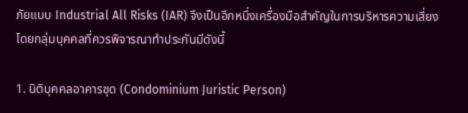ภัยแบบ Industrial All Risks (IAR) จึงเป็นอีกหนึ่งเครื่องมือสำคัญในการบริหารความเสี่ยง โดยกลุ่มบุคคลที่ควรพิจารณาทำประกันมีดังนี้

1. นิติบุคคลอาคารชุด (Condominium Juristic Person)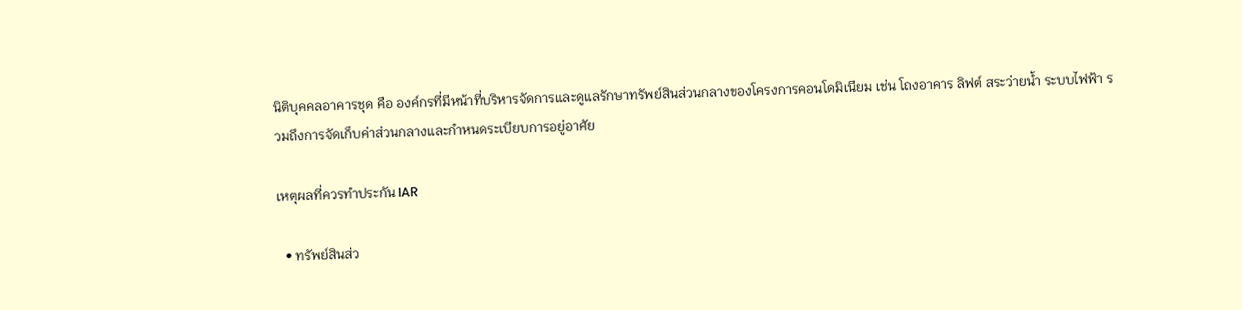นิติบุคคลอาคารชุด คือ องค์กรที่มีหน้าที่บริหารจัดการและดูแลรักษาทรัพย์สินส่วนกลางของโครงการคอนโดมิเนียม เช่น โถงอาคาร ลิฟต์ สระว่ายน้ำ ระบบไฟฟ้า รวมถึงการจัดเก็บค่าส่วนกลางและกำหนดระเบียบการอยู่อาศัย

เหตุผลที่ควรทำประกัน IAR

  • ทรัพย์สินส่ว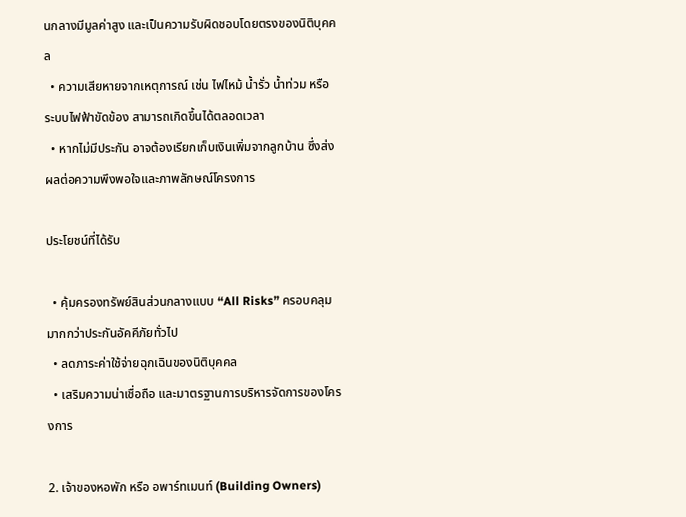นกลางมีมูลค่าสูง และเป็นความรับผิดชอบโดยตรงของนิติบุคคล
  • ความเสียหายจากเหตุการณ์ เช่น ไฟไหม้ น้ำรั่ว น้ำท่วม หรือระบบไฟฟ้าขัดข้อง สามารถเกิดขึ้นได้ตลอดเวลา
  • หากไม่มีประกัน อาจต้องเรียกเก็บเงินเพิ่มจากลูกบ้าน ซึ่งส่งผลต่อความพึงพอใจและภาพลักษณ์โครงการ

ประโยชน์ที่ได้รับ

  • คุ้มครองทรัพย์สินส่วนกลางแบบ “All Risks” ครอบคลุมมากกว่าประกันอัคคีภัยทั่วไป
  • ลดภาระค่าใช้จ่ายฉุกเฉินของนิติบุคคล
  • เสริมความน่าเชื่อถือ และมาตรฐานการบริหารจัดการของโครงการ

2. เจ้าของหอพัก หรือ อพาร์ทเมนท์ (Building Owners)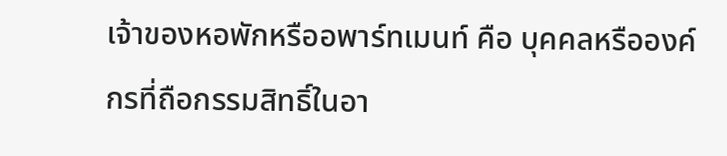เจ้าของหอพักหรืออพาร์ทเมนท์ คือ บุคคลหรือองค์กรที่ถือกรรมสิทธิ์ในอา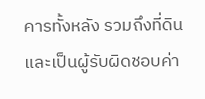คารทั้งหลัง รวมถึงที่ดิน และเป็นผู้รับผิดชอบค่า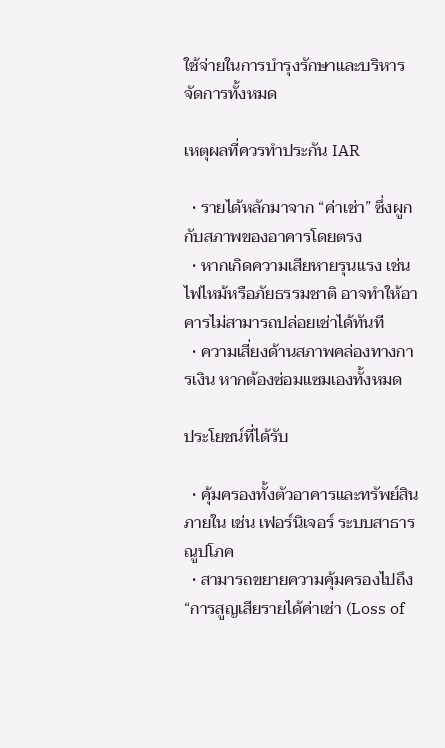ใช้จ่ายในการบำรุงรักษาและบริหารจัดการทั้งหมด

เหตุผลที่ควรทำประกัน IAR

  • รายได้หลักมาจาก “ค่าเช่า” ซึ่งผูกกับสภาพของอาคารโดยตรง
  • หากเกิดความเสียหายรุนแรง เช่น ไฟไหม้หรือภัยธรรมชาติ อาจทำให้อาคารไม่สามารถปล่อยเช่าได้ทันที
  • ความเสี่ยงด้านสภาพคล่องทางการเงิน หากต้องซ่อมแซมเองทั้งหมด

ประโยชน์ที่ได้รับ

  • คุ้มครองทั้งตัวอาคารและทรัพย์สินภายใน เช่น เฟอร์นิเจอร์ ระบบสาธารณูปโภค
  • สามารถขยายความคุ้มครองไปถึง “การสูญเสียรายได้ค่าเช่า (Loss of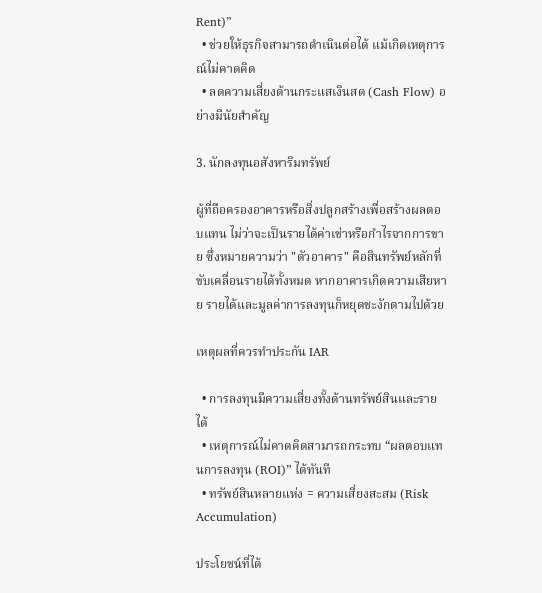Rent)”
  • ช่วยให้ธุรกิจสามารถดำเนินต่อได้ แม้เกิดเหตุการณ์ไม่คาดคิด
  • ลดความเสี่ยงด้านกระแสเงินสด (Cash Flow) อย่างมีนัยสำคัญ

3. นักลงทุนอสังหาริมทรัพย์

ผู้ที่ถือครองอาคารหรือสิ่งปลูกสร้างเพื่อสร้างผลตอบแทน ไม่ว่าจะเป็นรายได้ค่าเช่าหรือกำไรจากการขาย ซึ่งหมายความว่า "ตัวอาคาร" คือสินทรัพย์หลักที่ขับเคลื่อนรายได้ทั้งหมด หากอาคารเกิดความเสียหาย รายได้และมูลค่าการลงทุนก็หยุดชะงักตามไปด้วย

เหตุผลที่ควรทำประกัน IAR

  • การลงทุนมีความเสี่ยงทั้งด้านทรัพย์สินและรายได้
  • เหตุการณ์ไม่คาดคิดสามารถกระทบ “ผลตอบแทนการลงทุน (ROI)” ได้ทันที
  • ทรัพย์สินหลายแห่ง = ความเสี่ยงสะสม (Risk Accumulation)

ประโยชน์ที่ได้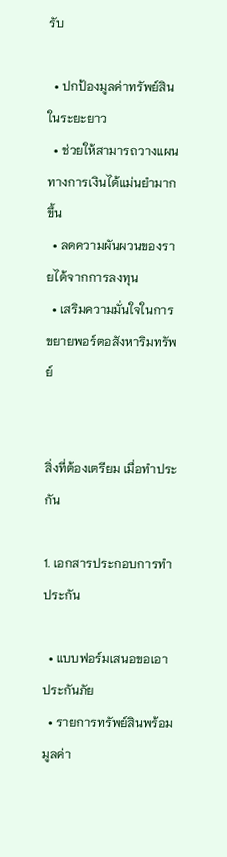รับ

  • ปกป้องมูลค่าทรัพย์สินในระยะยาว
  • ช่วยให้สามารถวางแผนทางการเงินได้แม่นยำมากขึ้น
  • ลดความผันผวนของรายได้จากการลงทุน
  • เสริมความมั่นใจในการขยายพอร์ตอสังหาริมทรัพย์


สิ่งที่ต้องเตรียม เมื่อทำประกัน

1. เอกสารประกอบการทำประกัน

  • แบบฟอร์มเสนอขอเอาประกันภัย
  • รายการทรัพย์สินพร้อมมูลค่า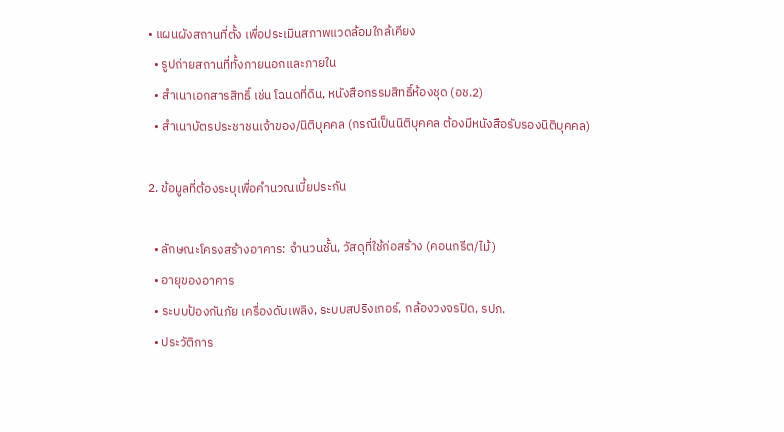• แผนผังสถานที่ตั้ง เพื่อประเมินสภาพแวดล้อมใกล้เคียง
  • รูปถ่ายสถานที่ทั้งภายนอกและภายใน
  • สำเนาเอกสารสิทธิ์ เช่น โฉนดที่ดิน, หนังสือกรรมสิทธิ์ห้องชุด (อช.2)
  • สำเนาบัตรประชาชนเจ้าของ/นิติบุคคล (กรณีเป็นนิติบุคคล ต้องมีหนังสือรับรองนิติบุคคล)

2. ข้อมูลที่ต้องระบุเพื่อคำนวณเบี้ยประกัน

  • ลักษณะโครงสร้างอาคาร: จำนวนชั้น, วัสดุที่ใช้ก่อสร้าง (คอนกรีต/ไม้)
  • อายุของอาคาร
  • ระบบป้องกันภัย เครื่องดับเพลิง, ระบบสปริงเกอร์, กล้องวงจรปิด, รปภ.
  • ประวัติการ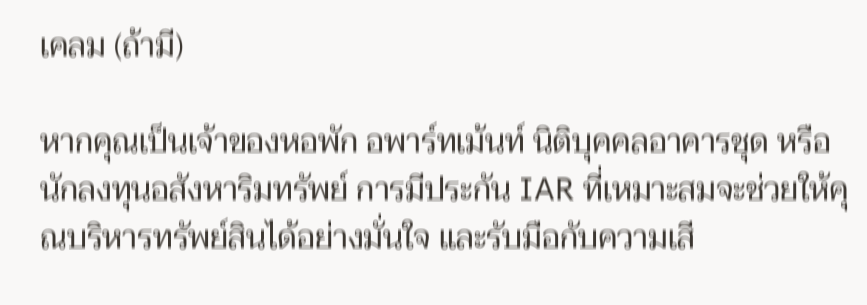เคลม (ถ้ามี)

หากคุณเป็นเจ้าของหอพัก อพาร์ทเม้นท์ นิติบุคคลอาคารชุด หรือนักลงทุนอสังหาริมทรัพย์ การมีประกัน IAR ที่เหมาะสมจะช่วยให้คุณบริหารทรัพย์สินได้อย่างมั่นใจ และรับมือกับความเสี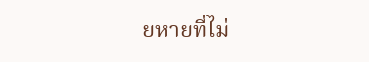ยหายที่ไม่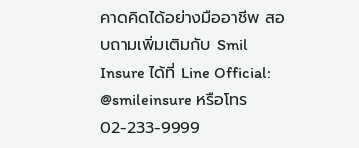คาดคิดได้อย่างมืออาชีพ สอบถามเพิ่มเติมกับ Smil Insure ได้ที่ Line Official: @smileinsure หรือโทร 02-233-9999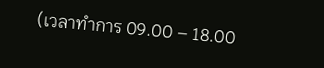(เวลาทำการ 09.00 – 18.00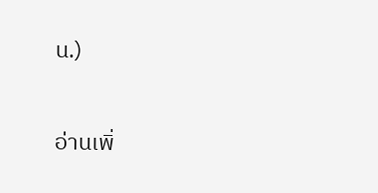น.)

อ่านเพิ่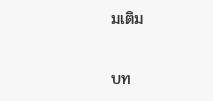มเติม

บท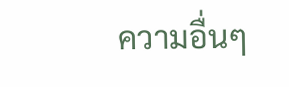ความอื่นๆ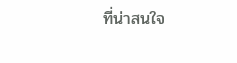ที่น่าสนใจ